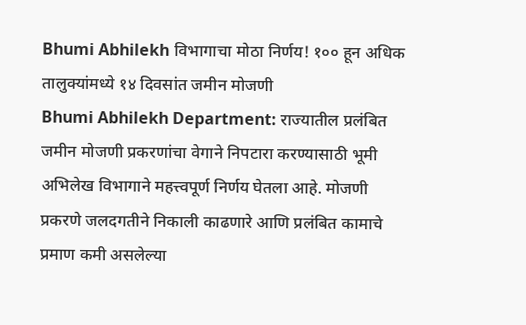Bhumi Abhilekh विभागाचा मोठा निर्णय! १०० हून अधिक तालुक्यांमध्ये १४ दिवसांत जमीन मोजणी
Bhumi Abhilekh Department: राज्यातील प्रलंबित जमीन मोजणी प्रकरणांचा वेगाने निपटारा करण्यासाठी भूमी अभिलेख विभागाने महत्त्वपूर्ण निर्णय घेतला आहे. मोजणी प्रकरणे जलदगतीने निकाली काढणारे आणि प्रलंबित कामाचे प्रमाण कमी असलेल्या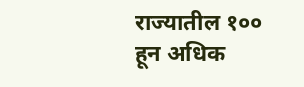राज्यातील १०० हून अधिक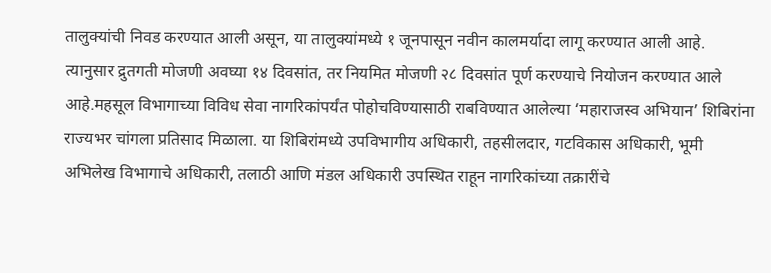तालुक्यांची निवड करण्यात आली असून, या तालुक्यांमध्ये १ जूनपासून नवीन कालमर्यादा लागू करण्यात आली आहे.
त्यानुसार द्रुतगती मोजणी अवघ्या १४ दिवसांत, तर नियमित मोजणी २८ दिवसांत पूर्ण करण्याचे नियोजन करण्यात आले आहे.महसूल विभागाच्या विविध सेवा नागरिकांपर्यंत पोहोचविण्यासाठी राबविण्यात आलेल्या ‘महाराजस्व अभियान’ शिबिरांना राज्यभर चांगला प्रतिसाद मिळाला. या शिबिरांमध्ये उपविभागीय अधिकारी, तहसीलदार, गटविकास अधिकारी, भूमी अभिलेख विभागाचे अधिकारी, तलाठी आणि मंडल अधिकारी उपस्थित राहून नागरिकांच्या तक्रारींचे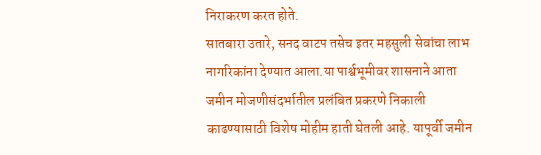निराकरण करत होते.
सातबारा उतारे, सनद वाटप तसेच इतर महसुली सेवांचा लाभ नागरिकांना देण्यात आला.या पार्श्वभूमीवर शासनाने आता जमीन मोजणीसंदर्भातील प्रलंबित प्रकरणे निकाली काढण्यासाठी विशेष मोहीम हाती घेतली आहे. यापूर्वी जमीन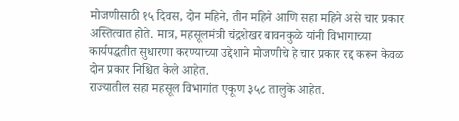मोजणीसाठी १५ दिवस, दोन महिने, तीन महिने आणि सहा महिने असे चार प्रकार अस्तित्वात होते. मात्र, महसूलमंत्री चंद्रशेखर बावनकुळे यांनी विभागाच्या कार्यपद्धतीत सुधारणा करण्याच्या उद्देशाने मोजणीचे हे चार प्रकार रद्द करून केवळ दोन प्रकार निश्चित केले आहेत.
राज्यातील सहा महसूल विभागांत एकूण ३५८ तालुके आहेत.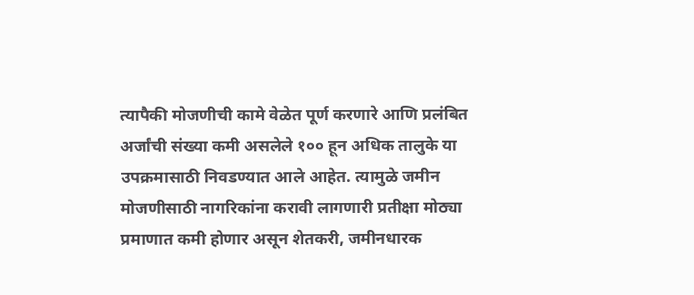त्यापैकी मोजणीची कामे वेळेत पूर्ण करणारे आणि प्रलंबित अर्जांची संख्या कमी असलेले १०० हून अधिक तालुके या उपक्रमासाठी निवडण्यात आले आहेत. त्यामुळे जमीन मोजणीसाठी नागरिकांना करावी लागणारी प्रतीक्षा मोठ्या प्रमाणात कमी होणार असून शेतकरी, जमीनधारक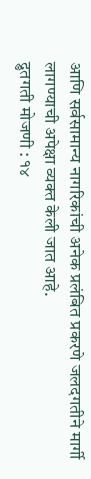आणि सर्वसामान्य नागरिकांची अनेक प्रलंबित प्रकरणे जलदगतीने मार्गी लागण्याची अपेक्षा व्यक्त केली जात आहे.
द्रुतगती मोजणी : १४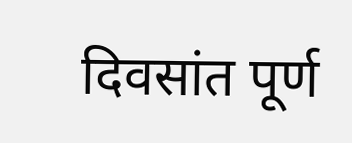दिवसांत पूर्ण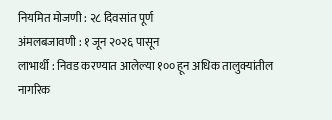नियमित मोजणी : २८ दिवसांत पूर्ण
अंमलबजावणी : १ जून २०२६ पासून
लाभार्थी : निवड करण्यात आलेल्या १०० हून अधिक तालुक्यांतील नागरिक